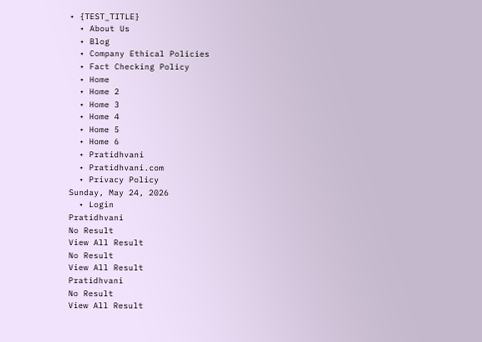• {TEST_TITLE}
  • About Us
  • Blog
  • Company Ethical Policies
  • Fact Checking Policy
  • Home
  • Home 2
  • Home 3
  • Home 4
  • Home 5
  • Home 6
  • Pratidhvani
  • Pratidhvani.com
  • Privacy Policy
Sunday, May 24, 2026
  • Login
Pratidhvani
No Result
View All Result
No Result
View All Result
Pratidhvani
No Result
View All Result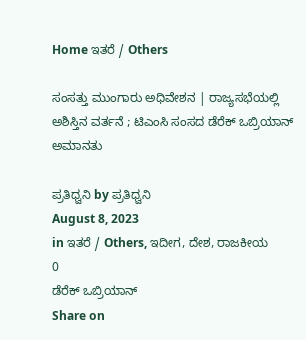Home ಇತರೆ / Others

ಸಂಸತ್ತು ಮುಂಗಾರು ಅಧಿವೇಶನ | ರಾಜ್ಯಸಭೆಯಲ್ಲಿ ಅಶಿಸ್ತಿನ ವರ್ತನೆ ; ಟಿಎಂಸಿ ಸಂಸದ ಡೆರೆಕ್ ಒಬ್ರಿಯಾನ್ ಅಮಾನತು

ಪ್ರತಿಧ್ವನಿ by ಪ್ರತಿಧ್ವನಿ
August 8, 2023
in ಇತರೆ / Others, ಇದೀಗ, ದೇಶ, ರಾಜಕೀಯ
0
ಡೆರೆಕ್‌ ಒಬ್ರಿಯಾನ್‌
Share on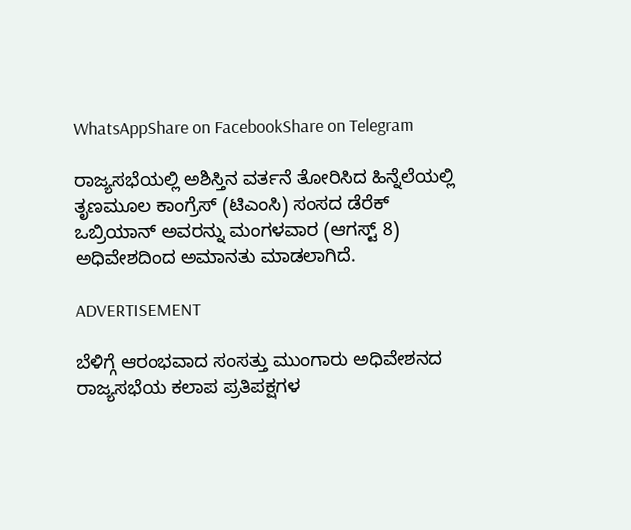WhatsAppShare on FacebookShare on Telegram

ರಾಜ್ಯಸಭೆಯಲ್ಲಿ ಅಶಿಸ್ತಿನ ವರ್ತನೆ ತೋರಿಸಿದ ಹಿನ್ನೆಲೆಯಲ್ಲಿ ತೃಣಮೂಲ ಕಾಂಗ್ರೆಸ್ (ಟಿಎಂಸಿ) ಸಂಸದ ಡೆರೆಕ್ ಒಬ್ರಿಯಾನ್ ಅವರನ್ನು ಮಂಗಳವಾರ (ಆಗಸ್ಟ್ 8) ಅಧಿವೇಶದಿಂದ ಅಮಾನತು ಮಾಡಲಾಗಿದೆ.

ADVERTISEMENT

ಬೆಳಿಗ್ಗೆ ಆರಂಭವಾದ ಸಂಸತ್ತು ಮುಂಗಾರು ಅಧಿವೇಶನದ ರಾಜ್ಯಸಭೆಯ ಕಲಾಪ ಪ್ರತಿಪಕ್ಷಗಳ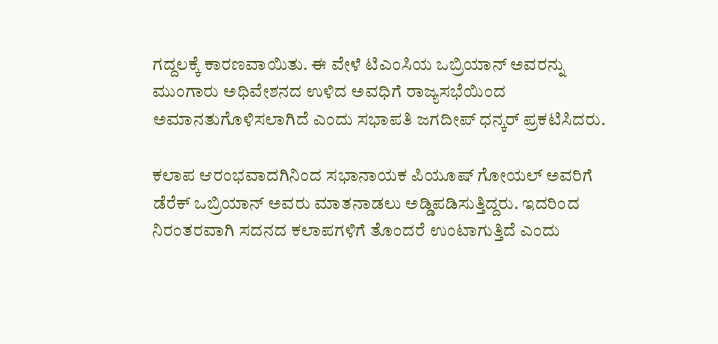ಗದ್ದಲಕ್ಕೆ ಕಾರಣವಾಯಿತು. ಈ ವೇಳೆ ಟಿಎಂಸಿಯ ಒಬ್ರಿಯಾನ್ ಅವರನ್ನು ಮುಂಗಾರು ಅಧಿವೇಶನದ ಉಳಿದ ಅವಧಿಗೆ ರಾಜ್ಯಸಭೆಯಿಂದ ಅಮಾನತುಗೊಳಿಸಲಾಗಿದೆ ಎಂದು ಸಭಾಪತಿ ಜಗದೀಪ್ ಧನ್ಕರ್ ಪ್ರಕಟಿಸಿದರು.

ಕಲಾಪ ಆರಂಭವಾದಗಿನಿಂದ ಸಭಾನಾಯಕ ಪಿಯೂಷ್ ಗೋಯಲ್ ಅವರಿಗೆ ಡೆರೆಕ್ ಒಬ್ರಿಯಾನ್ ಅವರು ಮಾತನಾಡಲು ಅಡ್ಡಿಪಡಿಸುತ್ತಿದ್ದರು. ಇದರಿಂದ ನಿರಂತರವಾಗಿ ಸದನದ ಕಲಾಪಗಳಿಗೆ ತೊಂದರೆ ಉಂಟಾಗುತ್ತಿದೆ ಎಂದು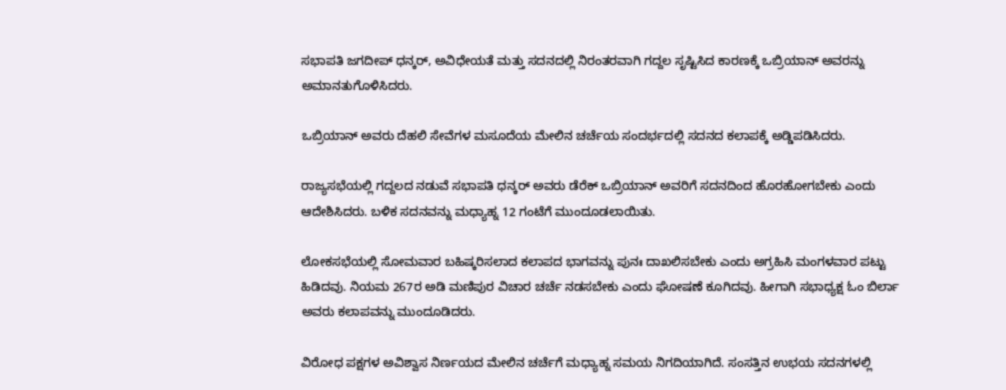ಸಭಾಪತಿ ಜಗದೀಪ್ ಧನ್ಕರ್, ಅವಿಧೇಯತೆ ಮತ್ತು ಸದನದಲ್ಲಿ ನಿರಂತರವಾಗಿ ಗದ್ದಲ ಸೃಷ್ಟಿಸಿದ ಕಾರಣಕ್ಕೆ ಒಬ್ರಿಯಾನ್ ಅವರನ್ನು ಅಮಾನತುಗೊಳಿಸಿದರು.

ಒಬ್ರಿಯಾನ್ ಅವರು ದೆಹಲಿ ಸೇವೆಗಳ ಮಸೂದೆಯ ಮೇಲಿನ ಚರ್ಚೆಯ ಸಂದರ್ಭದಲ್ಲಿ ಸದನದ ಕಲಾಪಕ್ಕೆ ಅಡ್ಡಿಪಡಿಸಿದರು.

ರಾಜ್ಯಸಭೆಯಲ್ಲಿ ಗದ್ದಲದ ನಡುವೆ ಸಭಾಪತಿ ಧನ್ಕರ್ ಅವರು ಡೆರೆಕ್ ಒಬ್ರಿಯಾನ್ ಅವರಿಗೆ ಸದನದಿಂದ ಹೊರಹೋಗಬೇಕು ಎಂದು ಆದೇಶಿಸಿದರು. ಬಳಿಕ ಸದನವನ್ನು ಮಧ್ಯಾಹ್ನ 12 ಗಂಟೆಗೆ ಮುಂದೂಡಲಾಯಿತು.

ಲೋಕಸಭೆಯಲ್ಲಿ ಸೋಮವಾರ ಬಹಿಷ್ಕರಿಸಲಾದ ಕಲಾಪದ ಭಾಗವನ್ನು ಪುನಃ ದಾಖಲಿಸಬೇಕು ಎಂದು ಅಗ್ರಹಿಸಿ ಮಂಗಳವಾರ ಪಟ್ಟು ಹಿಡಿದವು. ನಿಯಮ 267ರ ಅಡಿ ಮಣಿಪುರ ವಿಚಾರ ಚರ್ಚೆ ನಡಸಬೇಕು ಎಂದು ಘೋಷಣೆ ಕೂಗಿದವು. ಹೀಗಾಗಿ ಸಭಾಧ್ಯಕ್ಷ ಓಂ ಬಿರ್ಲಾ ಅವರು ಕಲಾಪವನ್ನು ಮುಂದೂಡಿದರು.

ವಿರೋಧ ಪಕ್ಷಗಳ ಅವಿಶ್ವಾಸ ನಿರ್ಣಯದ ಮೇಲಿನ ಚರ್ಚೆಗೆ ಮಧ್ಯಾಹ್ನ ಸಮಯ ನಿಗದಿಯಾಗಿದೆ. ಸಂಸತ್ತಿನ ಉಭಯ ಸದನಗಳಲ್ಲಿ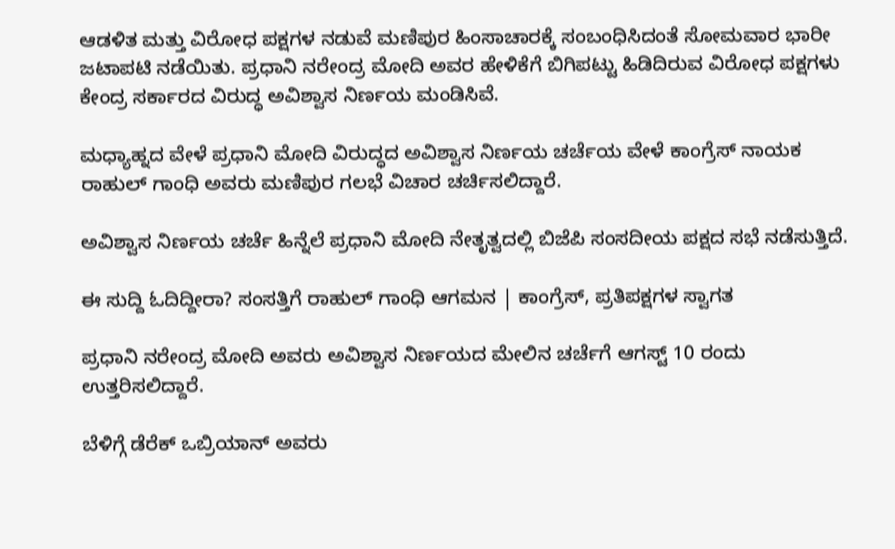ಆಡಳಿತ ಮತ್ತು ವಿರೋಧ ಪಕ್ಷಗಳ ನಡುವೆ ಮಣಿಪುರ ಹಿಂಸಾಚಾರಕ್ಕೆ ಸಂಬಂಧಿಸಿದಂತೆ ಸೋಮವಾರ ಭಾರೀ ಜಟಾಪಟಿ ನಡೆಯಿತು. ಪ್ರಧಾನಿ ನರೇಂದ್ರ ಮೋದಿ ಅವರ ಹೇಳಿಕೆಗೆ ಬಿಗಿಪಟ್ಟು ಹಿಡಿದಿರುವ ವಿರೋಧ ಪಕ್ಷಗಳು ಕೇಂದ್ರ ಸರ್ಕಾರದ ವಿರುದ್ಧ ಅವಿಶ್ವಾಸ ನಿರ್ಣಯ ಮಂಡಿಸಿವೆ.

ಮಧ್ಯಾಹ್ನದ ವೇಳೆ ಪ್ರಧಾನಿ ಮೋದಿ ವಿರುದ್ಧದ ಅವಿಶ್ವಾಸ ನಿರ್ಣಯ ಚರ್ಚೆಯ ವೇಳೆ ಕಾಂಗ್ರೆಸ್ ನಾಯಕ ರಾಹುಲ್ ಗಾಂಧಿ ಅವರು ಮಣಿಪುರ ಗಲಭೆ ವಿಚಾರ ಚರ್ಚಿಸಲಿದ್ದಾರೆ.

ಅವಿಶ್ವಾಸ ನಿರ್ಣಯ ಚರ್ಚೆ ಹಿನ್ನೆಲೆ ಪ್ರಧಾನಿ ಮೋದಿ ನೇತೃತ್ವದಲ್ಲಿ ಬಿಜೆಪಿ ಸಂಸದೀಯ ಪಕ್ಷದ ಸಭೆ ನಡೆಸುತ್ತಿದೆ.

ಈ ಸುದ್ದಿ ಓದಿದ್ದೀರಾ? ಸಂಸತ್ತಿಗೆ ರಾಹುಲ್‌ ಗಾಂಧಿ ಆಗಮನ | ಕಾಂಗ್ರೆಸ್‌, ಪ್ರತಿಪಕ್ಷಗಳ ಸ್ವಾಗತ

ಪ್ರಧಾನಿ ನರೇಂದ್ರ ಮೋದಿ ಅವರು ಅವಿಶ್ವಾಸ ನಿರ್ಣಯದ ಮೇಲಿನ ಚರ್ಚೆಗೆ ಆಗಸ್ಟ್ 10 ರಂದು ಉತ್ತರಿಸಲಿದ್ದಾರೆ.

ಬೆಳಿಗ್ಗೆ ಡೆರೆಕ್ ಒಬ್ರಿಯಾನ್ ಅವರು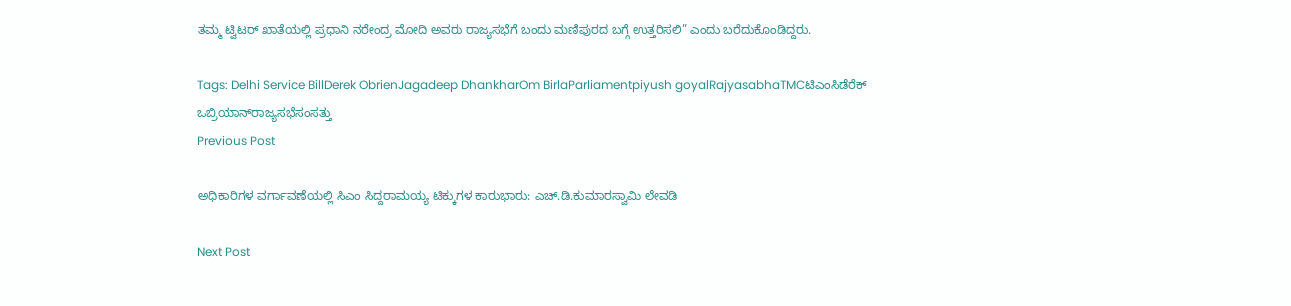ತಮ್ಮ ಟ್ವಿಟರ್ ಖಾತೆಯಲ್ಲಿ ಪ್ರಧಾನಿ ನರೇಂದ್ರ ಮೋದಿ ಅವರು ರಾಜ್ಯಸಭೆಗೆ ಬಂದು ಮಣಿಪುರದ ಬಗ್ಗೆ ಉತ್ತರಿಸಲಿ” ಎಂದು ಬರೆದುಕೊಂಡಿದ್ದರು.

Tags: Delhi Service BillDerek ObrienJagadeep DhankharOm BirlaParliamentpiyush goyalRajyasabhaTMCಟಿಎಂಸಿಡೆರೆಕ್‌ ಒಬ್ರಿಯಾನ್‌ರಾಜ್ಯಸಭೆಸಂಸತ್ತು
Previous Post

ಅಧಿಕಾರಿಗಳ ವರ್ಗಾವಣೆಯಲ್ಲಿ ಸಿಎಂ ಸಿದ್ದರಾಮಯ್ಯ ಟಿಕ್ಕುಗಳ ಕಾರುಭಾರು: ಎಚ್‌.ಡಿ.ಕುಮಾರಸ್ವಾಮಿ ಲೇವಡಿ

Next Post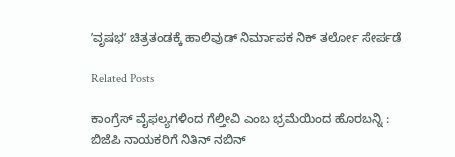ʼವೃಷಭʼ ಚಿತ್ರತಂಡಕ್ಕೆ ಹಾಲಿವುಡ್ ನಿರ್ಮಾಪಕ ನಿಕ್ ತರ್ಲೋ ಸೇರ್ಪಡೆ

Related Posts

ಕಾಂಗ್ರೆಸ್‌ ವೈಫಲ್ಯಗಳಿಂದ ಗೆಲ್ತೀವಿ ಎಂಬ ಭ್ರಮೆಯಿಂದ ಹೊರಬನ್ನಿ : ಬಿಜೆಪಿ ನಾಯಕರಿಗೆ ನಿತಿನ್‌ ನಬಿನ್‌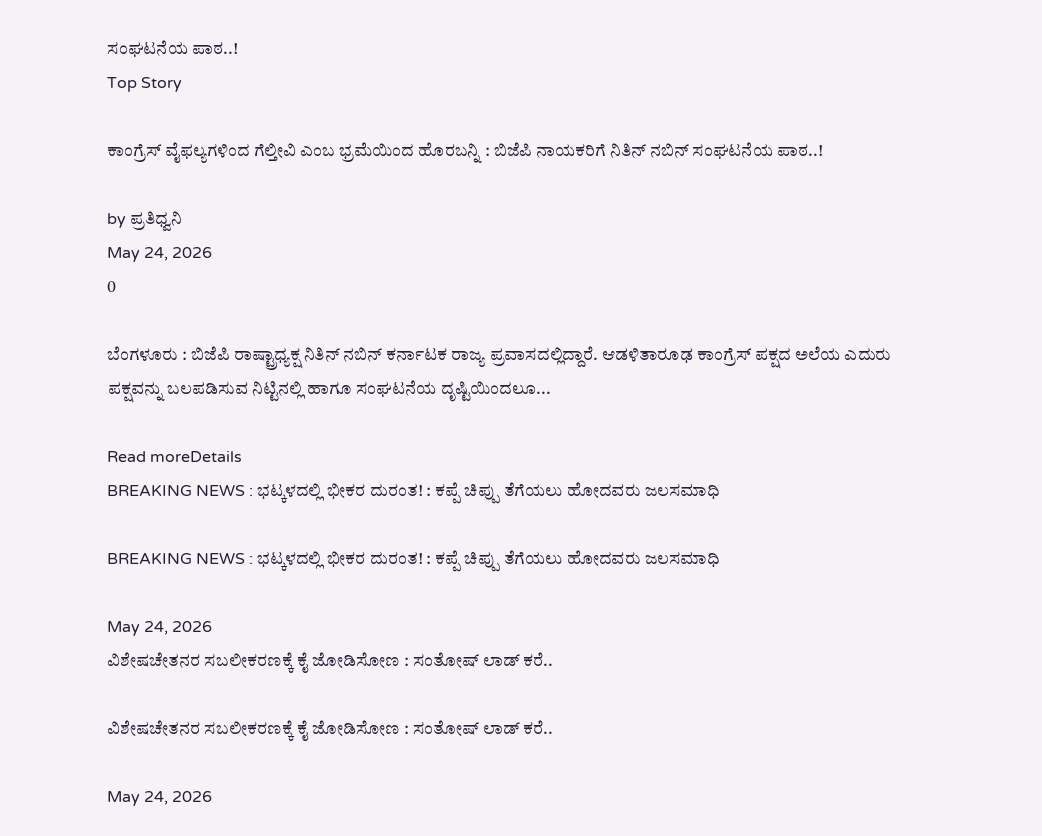ಸಂಘಟನೆಯ ಪಾಠ..!
Top Story

ಕಾಂಗ್ರೆಸ್‌ ವೈಫಲ್ಯಗಳಿಂದ ಗೆಲ್ತೀವಿ ಎಂಬ ಭ್ರಮೆಯಿಂದ ಹೊರಬನ್ನಿ : ಬಿಜೆಪಿ ನಾಯಕರಿಗೆ ನಿತಿನ್‌ ನಬಿನ್‌ ಸಂಘಟನೆಯ ಪಾಠ..!

by ಪ್ರತಿಧ್ವನಿ
May 24, 2026
0

ಬೆಂಗಳೂರು : ಬಿಜೆಪಿ ರಾಷ್ಟ್ರಾಧ್ಯಕ್ಷ ನಿತಿನ್‌ ನಬಿನ್‌ ಕರ್ನಾಟಕ ರಾಜ್ಯ ಪ್ರವಾಸದಲ್ಲಿದ್ದಾರೆ. ಆಡಳಿತಾರೂಢ ಕಾಂಗ್ರೆಸ್‌ ಪಕ್ಷದ ಅಲೆಯ ಎದುರು ಪಕ್ಷವನ್ನು ಬಲಪಡಿಸುವ ನಿಟ್ಟಿನಲ್ಲಿ ಹಾಗೂ ಸಂಘಟನೆಯ ದೃಷ್ಟಿಯಿಂದಲೂ...

Read moreDetails
BREAKING NEWS : ಭಟ್ಕಳದಲ್ಲಿ ಭೀಕರ ದುರಂತ! : ಕಪ್ಪೆ ಚಿಪ್ಪು ತೆಗೆಯಲು ಹೋದವರು ಜಲಸಮಾಧಿ

BREAKING NEWS : ಭಟ್ಕಳದಲ್ಲಿ ಭೀಕರ ದುರಂತ! : ಕಪ್ಪೆ ಚಿಪ್ಪು ತೆಗೆಯಲು ಹೋದವರು ಜಲಸಮಾಧಿ

May 24, 2026
ವಿಶೇಷಚೇತನರ ಸಬಲೀಕರಣಕ್ಕೆ ಕೈ ಜೋಡಿಸೋಣ : ಸಂತೋಷ್‌ ಲಾಡ್‌ ಕರೆ..

ವಿಶೇಷಚೇತನರ ಸಬಲೀಕರಣಕ್ಕೆ ಕೈ ಜೋಡಿಸೋಣ : ಸಂತೋಷ್‌ ಲಾಡ್‌ ಕರೆ..

May 24, 2026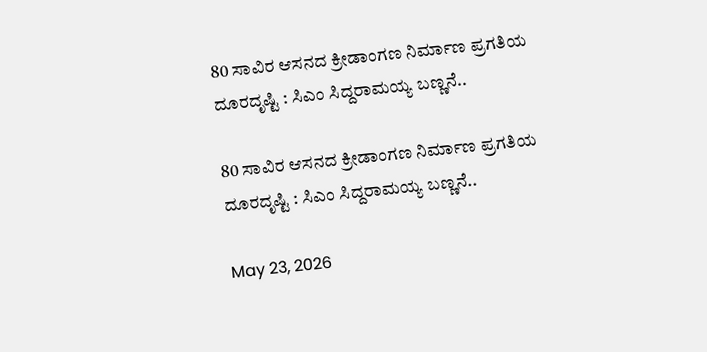80 ಸಾವಿರ ಆಸನದ ಕ್ರೀಡಾಂಗಣ ನಿರ್ಮಾಣ ಪ್ರಗತಿಯ ದೂರದೃಷ್ಟಿ : ಸಿಎಂ ಸಿದ್ದರಾಮಯ್ಯ ಬಣ್ಣನೆ..

80 ಸಾವಿರ ಆಸನದ ಕ್ರೀಡಾಂಗಣ ನಿರ್ಮಾಣ ಪ್ರಗತಿಯ ದೂರದೃಷ್ಟಿ : ಸಿಎಂ ಸಿದ್ದರಾಮಯ್ಯ ಬಣ್ಣನೆ..

May 23, 2026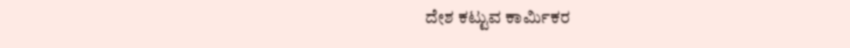ದೇಶ ಕಟ್ಟುವ ಕಾರ್ಮಿಕರ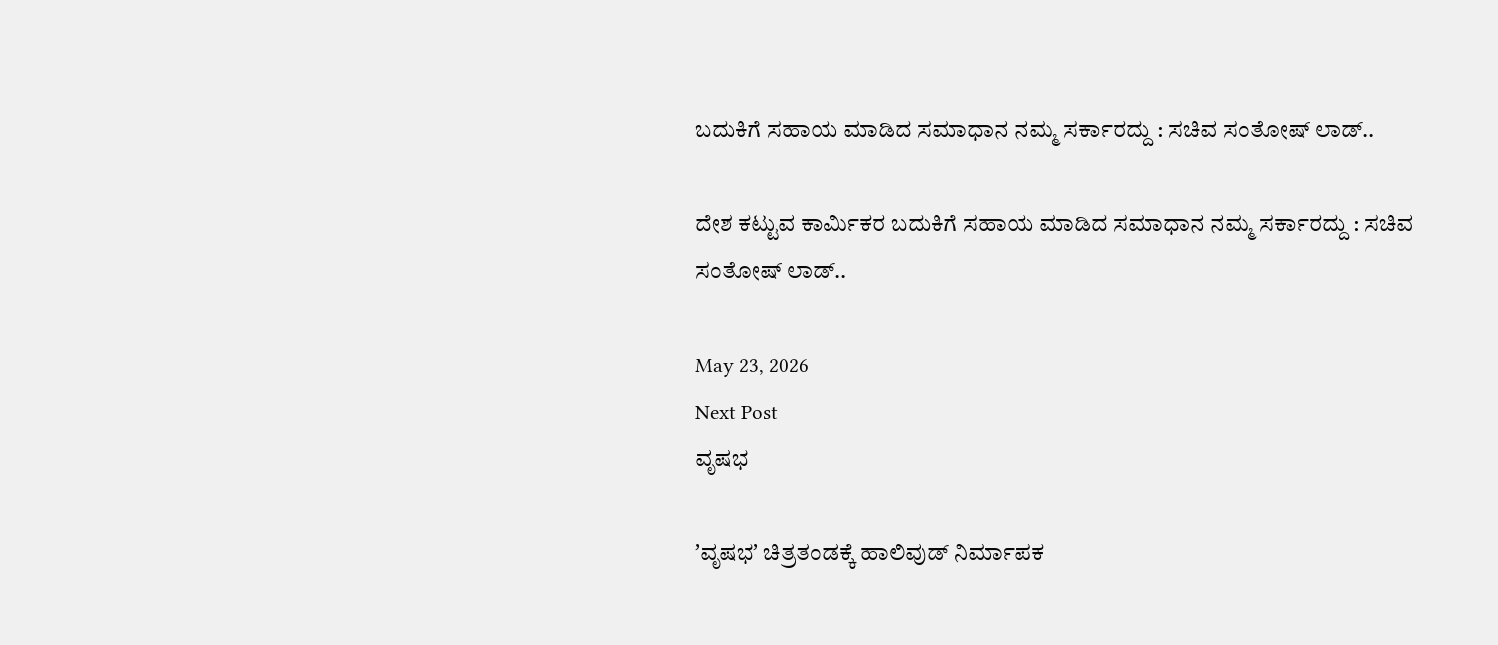ಬದುಕಿಗೆ ಸಹಾಯ ಮಾಡಿದ ಸಮಾಧಾನ ನಮ್ಮ ಸರ್ಕಾರದ್ದು : ಸಚಿವ ಸಂತೋಷ್‌ ಲಾಡ್..

ದೇಶ ಕಟ್ಟುವ ಕಾರ್ಮಿಕರ ಬದುಕಿಗೆ ಸಹಾಯ ಮಾಡಿದ ಸಮಾಧಾನ ನಮ್ಮ ಸರ್ಕಾರದ್ದು : ಸಚಿವ ಸಂತೋಷ್‌ ಲಾಡ್..

May 23, 2026
Next Post
ವೃಷಭ

ʼವೃಷಭʼ ಚಿತ್ರತಂಡಕ್ಕೆ ಹಾಲಿವುಡ್ ನಿರ್ಮಾಪಕ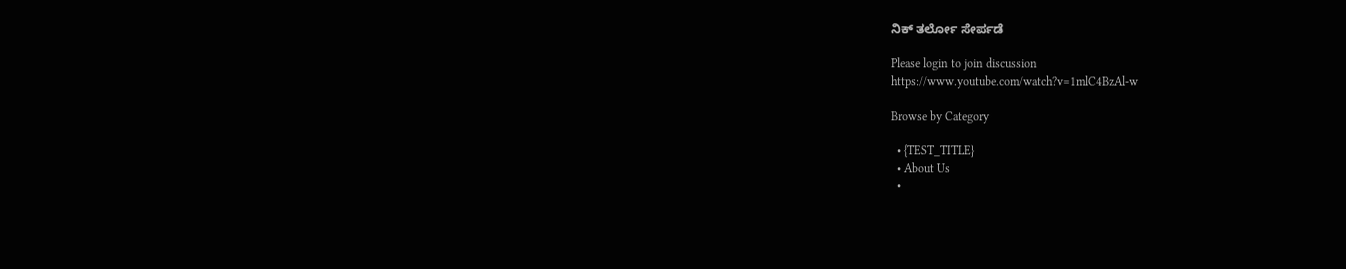ನಿಕ್ ತರ್ಲೋ ಸೇರ್ಪಡೆ

Please login to join discussion
https://www.youtube.com/watch?v=1mlC4BzAl-w

Browse by Category

  • {TEST_TITLE}
  • About Us
  •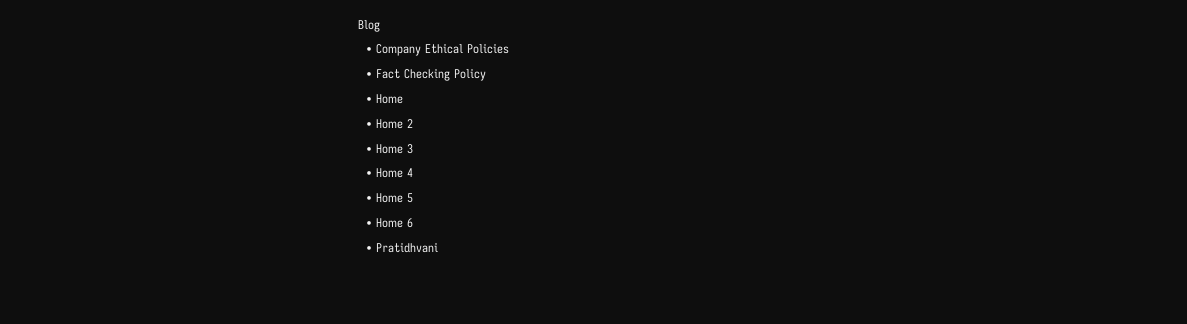Blog
  • Company Ethical Policies
  • Fact Checking Policy
  • Home
  • Home 2
  • Home 3
  • Home 4
  • Home 5
  • Home 6
  • Pratidhvani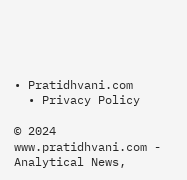• Pratidhvani.com
  • Privacy Policy

© 2024 www.pratidhvani.com - Analytical News,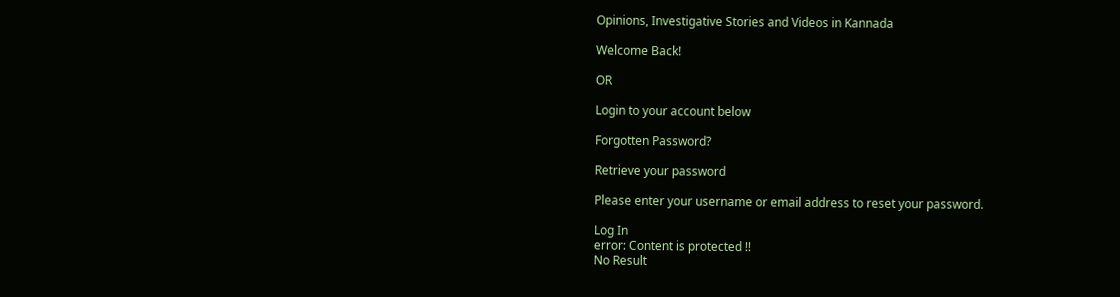Opinions, Investigative Stories and Videos in Kannada

Welcome Back!

OR

Login to your account below

Forgotten Password?

Retrieve your password

Please enter your username or email address to reset your password.

Log In
error: Content is protected !!
No Result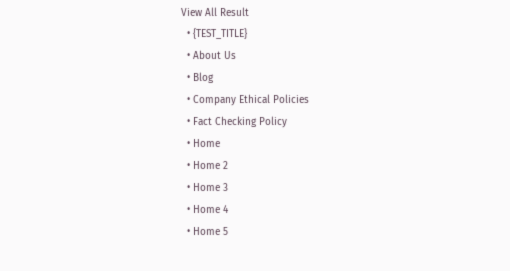View All Result
  • {TEST_TITLE}
  • About Us
  • Blog
  • Company Ethical Policies
  • Fact Checking Policy
  • Home
  • Home 2
  • Home 3
  • Home 4
  • Home 5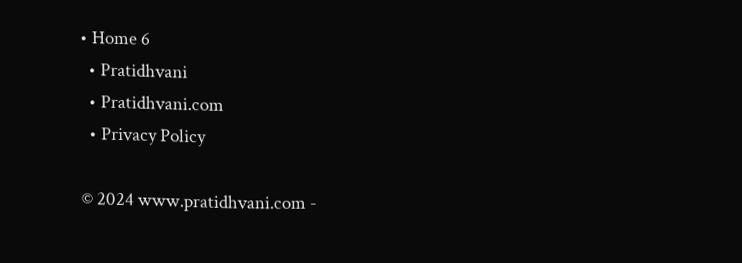• Home 6
  • Pratidhvani
  • Pratidhvani.com
  • Privacy Policy

© 2024 www.pratidhvani.com -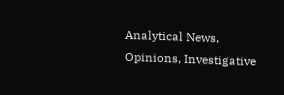Analytical News, Opinions, Investigative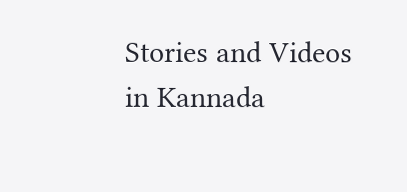Stories and Videos in Kannada